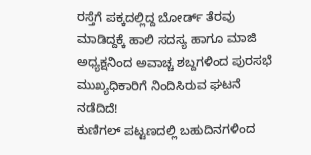ರಸ್ತೆಗೆ ಪಕ್ಕದಲ್ಲಿದ್ದ ಬೋರ್ಡ್ ತೆರವು ಮಾಡಿದ್ದಕ್ಕೆ ಹಾಲಿ ಸದಸ್ಯ ಹಾಗೂ ಮಾಜಿ ಅಧ್ಯಕ್ಷನಿಂದ ಅವಾಚ್ಚ ಶಬ್ದಗಳಿಂದ ಪುರಸಭೆ ಮುಖ್ಯಧಿಕಾರಿಗೆ ನಿಂದಿಸಿರುವ ಘಟನೆ ನಡೆದಿದೆ!
ಕುಣಿಗಲ್ ಪಟ್ಟಣದಲ್ಲಿ ಬಹುದಿನಗಳಿಂದ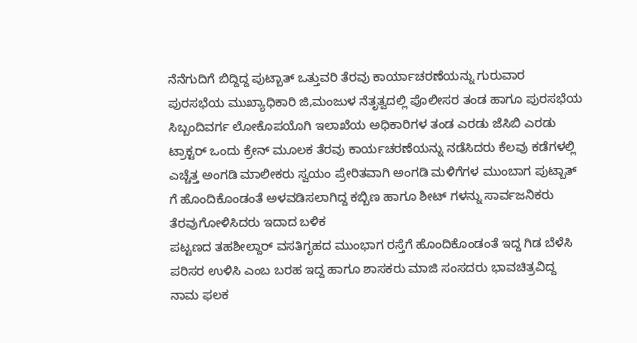ನೆನೆಗುದಿಗೆ ಬಿದ್ದಿದ್ದ ಪುಟ್ಬಾತ್ ಒತ್ತುವರಿ ತೆರವು ಕಾರ್ಯಾಚರಣೆಯನ್ನು ಗುರುವಾರ ಪುರಸಭೆಯ ಮುಖ್ಯಾಧಿಕಾರಿ ಜಿ,ಮಂಜುಳ ನೆತೃತ್ವದಲ್ಲಿ ಪೊಲೀಸರ ತಂಡ ಹಾಗೂ ಪುರಸಭೆಯ ಸಿಬ್ಬಂದಿವರ್ಗ ಲೋಕೊಪಯೊಗಿ ಇಲಾಖೆಯ ಅಧಿಕಾರಿಗಳ ತಂಡ ಎರಡು ಜೆಸಿಬಿ ಎರಡು ಟ್ರಾಕ್ಟರ್ ಒಂದು ಕ್ರೇನ್ ಮೂಲಕ ತೆರವು ಕಾರ್ಯಚರಣೆಯನ್ನು ನಡೆಸಿದರು ಕೆಲವು ಕಡೆಗಳಲ್ಲಿ ಎಚ್ಚೆತ್ತ ಅಂಗಡಿ ಮಾಲೀಕರು ಸ್ವಯಂ ಪ್ರೇರಿತವಾಗಿ ಅಂಗಡಿ ಮಳಿಗೆಗಳ ಮುಂಬಾಗ ಪುಟ್ಬಾತ್ ಗೆ ಹೊಂದಿಕೊಂಡಂತೆ ಅಳವಡಿಸಲಾಗಿದ್ದ ಕಬ್ಬಿಣ ಹಾಗೂ ಶೀಟ್ ಗಳನ್ನು ಸಾರ್ವಜನಿಕರು ತೆರವುಗೋಳಿಸಿದರು ಇದಾದ ಬಳಿಕ
ಪಟ್ಟಣದ ತಹಶೀಲ್ದಾರ್ ವಸತಿಗೃಹದ ಮುಂಭಾಗ ರಸ್ತೆಗೆ ಹೊಂದಿಕೊಂಡಂತೆ ಇದ್ದ ಗಿಡ ಬೆಳೆಸಿ ಪರಿಸರ ಉಳಿಸಿ ಎಂಬ ಬರಹ ಇದ್ದ ಹಾಗೂ ಶಾಸಕರು ಮಾಜಿ ಸಂಸದರು ಭಾವಚಿತ್ರವಿದ್ದ ನಾಮ ಫಲಕ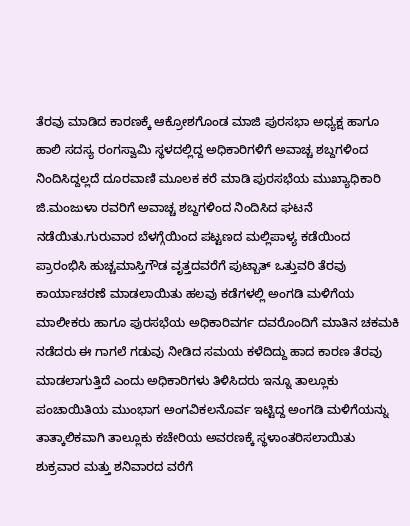ತೆರವು ಮಾಡಿದ ಕಾರಣಕ್ಕೆ ಆಕ್ರೋಶಗೊಂಡ ಮಾಜಿ ಪುರಸಭಾ ಅಧ್ಯಕ್ಷ ಹಾಗೂ ಹಾಲಿ ಸದಸ್ಯ ರಂಗಸ್ವಾಮಿ ಸ್ಥಳದಲ್ಲಿದ್ದ ಅಧಿಕಾರಿಗಳಿಗೆ ಅವಾಚ್ಚ ಶಬ್ದಗಳಿಂದ ನಿಂದಿಸಿದ್ದಲ್ಲದೆ ದೂರವಾಣಿ ಮೂಲಕ ಕರೆ ಮಾಡಿ ಪುರಸಭೆಯ ಮುಖ್ಯಾಧಿಕಾರಿ ಜಿ.ಮಂಜುಳಾ ರವರಿಗೆ ಅವಾಚ್ಚ ಶಬ್ದಗಳಿಂದ ನಿಂದಿಸಿದ ಘಟನೆ ನಡೆಯಿತು.ಗುರುವಾರ ಬೆಳಗ್ಗೆಯಿಂದ ಪಟ್ಟಣದ ಮಲ್ಲಿಪಾಳ್ಯ ಕಡೆಯಿಂದ ಪ್ರಾರಂಭಿಸಿ ಹುಚ್ಚಮಾಸ್ತಿಗೌಡ ವೃತ್ತದವರೆಗೆ ಪುಟ್ಬಾತ್ ಒತ್ತುವರಿ ತೆರವು ಕಾರ್ಯಾಚರಣೆ ಮಾಡಲಾಯಿತು ಹಲವು ಕಡೆಗಳಲ್ಲಿ ಅಂಗಡಿ ಮಳಿಗೆಯ ಮಾಲೀಕರು ಹಾಗೂ ಪುರಸಭೆಯ ಅಧಿಕಾರಿವರ್ಗ ದವರೊಂದಿಗೆ ಮಾತಿನ ಚಕಮಕಿ ನಡೆದರು ಈ ಗಾಗಲೆ ಗಡುವು ನೀಡಿದ ಸಮಯ ಕಳೆದಿದ್ದು ಹಾದ ಕಾರಣ ತೆರವು ಮಾಡಲಾಗುತ್ತಿದೆ ಎಂದು ಅಧಿಕಾರಿಗಳು ತಿಳಿಸಿದರು ಇನ್ನೂ ತಾಲ್ಲೂಕು ಪಂಚಾಯಿತಿಯ ಮುಂಭಾಗ ಅಂಗವಿಕಲನೊರ್ವ ಇಟ್ಟಿದ್ದ ಅಂಗಡಿ ಮಳಿಗೆಯನ್ನು ತಾತ್ಕಾಲಿಕವಾಗಿ ತಾಲ್ಲೂಕು ಕಚೇರಿಯ ಅವರಣಕ್ಕೆ ಸ್ಥಳಾಂತರಿಸಲಾಯಿತು ಶುಕ್ರವಾರ ಮತ್ತು ಶನಿವಾರದ ವರೆಗೆ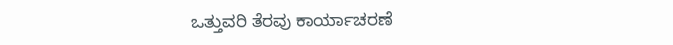ಒತ್ತುವರಿ ತೆರವು ಕಾರ್ಯಾಚರಣೆ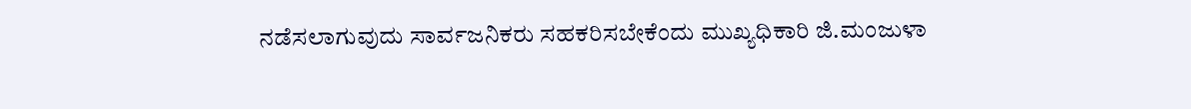ನಡೆಸಲಾಗುವುದು ಸಾರ್ವಜನಿಕರು ಸಹಕರಿಸಬೇಕೆಂದು ಮುಖ್ಯಧಿಕಾರಿ ಜಿ.ಮಂಜುಳಾ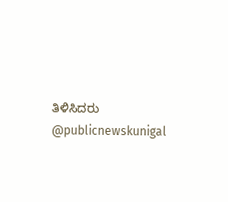ತಿಳಿಸಿದರು @publicnewskunigal